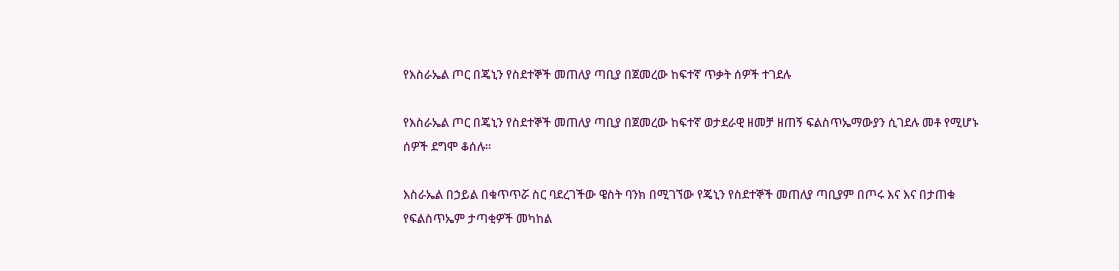የእስራኤል ጦር በጄኒን የስደተኞች መጠለያ ጣቢያ በጀመረው ከፍተኛ ጥቃት ሰዎች ተገደሉ

የእስራኤል ጦር በጄኒን የስደተኞች መጠለያ ጣቢያ በጀመረው ከፍተኛ ወታደራዊ ዘመቻ ዘጠኝ ፍልስጥኤማውያን ሲገደሉ መቶ የሚሆኑ ሰዎች ደግሞ ቆሰሉ።

እስራኤል በኃይል በቁጥጥሯ ስር ባደረገችው ዌስት ባንክ በሚገኘው የጄኒን የስደተኞች መጠለያ ጣቢያም በጦሩ እና እና በታጠቁ የፍልስጥኤም ታጣቂዎች መካከል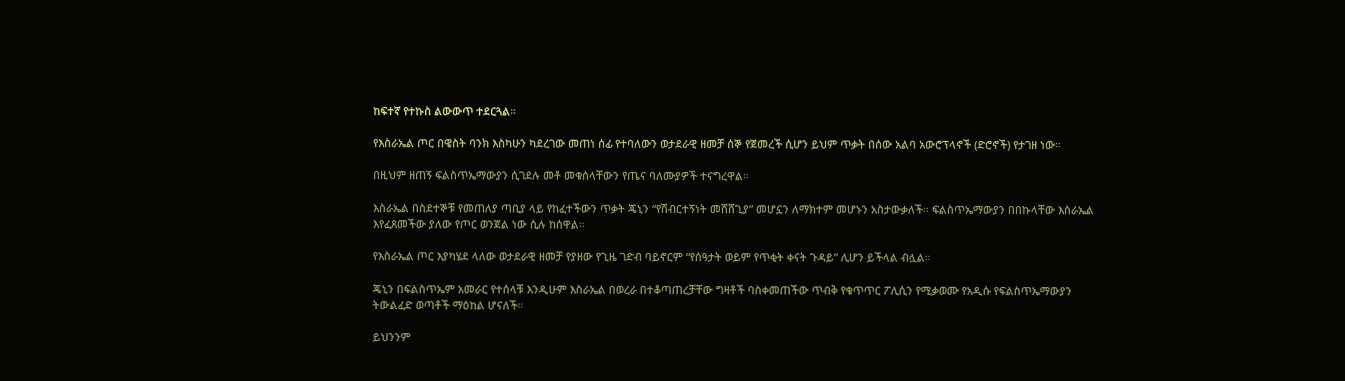ከፍተኛ የተኩስ ልውውጥ ተደርጓል።

የእስራኤል ጦር በዌስት ባንክ እስካሁን ካደረገው መጠነ ሰፊ የተባለውን ወታደራዊ ዘመቻ ሰኞ የጀመረች ሲሆን ይህም ጥቃት በሰው አልባ አውሮፕላኖች (ድሮኖች) የታገዘ ነው።

በዚህም ዘጠኝ ፍልስጥኤማውያን ሲገደሉ መቶ መቁሰላቸውን የጤና ባለሙያዎች ተናግረዋል።

እስራኤል በስደተኞቹ የመጠለያ ጣቢያ ላይ የከፈተችውን ጥቃት ጄኒን “የሽብርተኝነት መሸሸጊያ” መሆኗን ለማክተም መሆኑን አስታውቃለች። ፍልስጥኤማውያን በበኩላቸው እስራኤል እየፈጸመችው ያለው የጦር ወንጀል ነው ሲሉ ከሰዋል።

የእስራኤል ጦር እያካሄደ ላለው ወታደራዊ ዘመቻ የያዘው የጊዜ ገድብ ባይኖርም “የሰዓታት ወይም የጥቂት ቀናት ጉዳይ” ሊሆን ይችላል ብሏል።

ጄኒን በፍልስጥኤም አመራር የተሰላቹ እንዲሁም እስራኤል በወረራ በተቆጣጠረቻቸው ግዛቶች ባስቀመጠችው ጥብቅ የቁጥጥር ፖሊሲን የሚቃወሙ የአዲሱ የፍልስጥኤማውያን ትውልፈድ ወጣቶች ማዕከል ሆናለች።

ይህንንም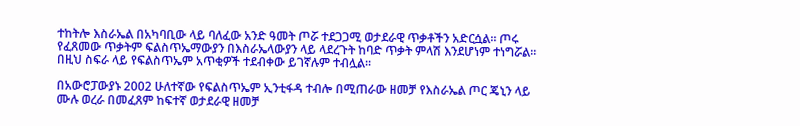ተከትሎ እስራኤል በአካባቢው ላይ ባለፈው አንድ ዓመት ጦሯ ተደጋጋሚ ወታደራዊ ጥቃቶችን አድርሷል። ጦሩ የፈጸመው ጥቃትም ፍልስጥኤማውያን በእስራኤላውያን ላይ ላደረጉት ከባድ ጥቃት ምላሽ እንደሆነም ተነግሯል። በዚህ ስፍራ ላይ የፍልስጥኤም አጥቂዎች ተደብቀው ይገኛሉም ተብሏል።

በአውሮፓውያኑ 2002 ሁለተኛው የፍልስጥኤም ኢንቲፋዳ ተብሎ በሚጠራው ዘመቻ የእስራኤል ጦር ጄኒን ላይ ሙሉ ወረራ በመፈጸም ከፍተኛ ወታደራዊ ዘመቻ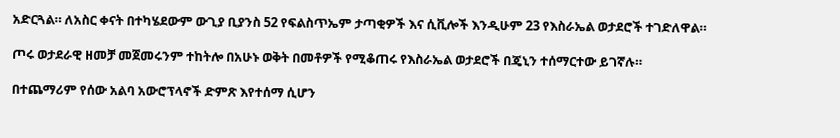አድርጓል። ለአስር ቀናት በተካሄደውም ውጊያ ቢያንስ 52 የፍልስጥኤም ታጣቂዎች እና ሲቪሎች እንዲሁም 23 የእስራኤል ወታደሮች ተገድለዋል።

ጦሩ ወታደራዊ ዘመቻ መጀመሩንም ተከትሎ በአሁኑ ወቅት በመቶዎች የሚቆጠሩ የእስራኤል ወታደሮች በጄኒን ተሰማርተው ይገኛሉ።

በተጨማሪም የሰው አልባ አውሮፕላኖች ድምጽ እየተሰማ ሲሆን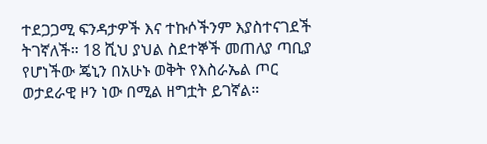ተደጋጋሚ ፍንዳታዎች እና ተኩሶችንም እያስተናገደች ትገኛለች። 18 ሺህ ያህል ስደተኞች መጠለያ ጣቢያ የሆነችው ጄኒን በአሁኑ ወቅት የእስራኤል ጦር ወታደራዊ ዞን ነው በሚል ዘግቷት ይገኛል።